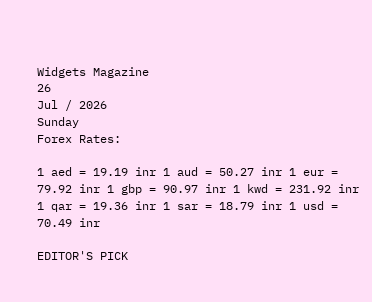Widgets Magazine
26
Jul / 2026
Sunday
Forex Rates:

1 aed = 19.19 inr 1 aud = 50.27 inr 1 eur = 79.92 inr 1 gbp = 90.97 inr 1 kwd = 231.92 inr 1 qar = 19.36 inr 1 sar = 18.79 inr 1 usd = 70.49 inr

EDITOR'S PICK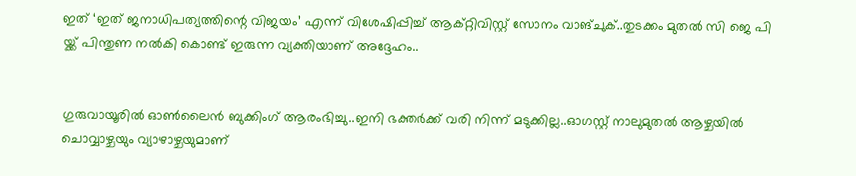ഇത് ‘ഇത് ജനാധിപത്യത്തിന്റെ വിജയം’ എന്ന് വിശേഷിപ്പിച്ച് ആക്റ്റിവിസ്റ്റ് സോനം വാങ്ചുക്..തുടക്കം മുതൽ സി ജെ പി യ്ക്ക് പിന്തുണ നൽകി കൊണ്ട് ഇരുന്ന വ്യക്തിയാണ് അദ്ദേഹം..


ഗുരുവായൂരിൽ ഓൺലൈൻ ബുക്കിംഗ് ആരംഭിച്ചു..ഇനി ഭക്തർക്ക് വരി നിന്ന് മടുക്കില്ല..ഓഗസ്റ്റ് നാലുമുതൽ ആഴ്ചയിൽ ചൊവ്വാഴ്ചയും വ്യാഴാഴ്ചയുമാണ്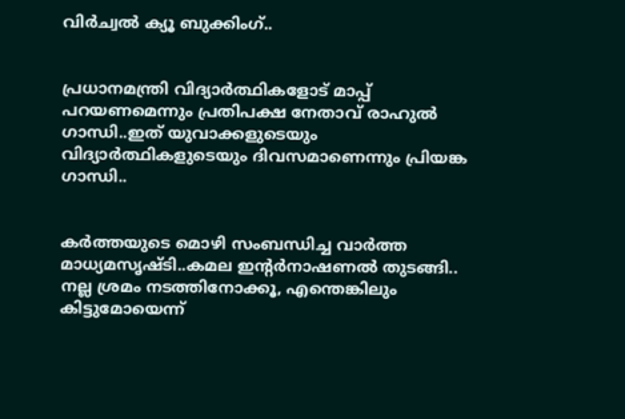വിർച്വൽ ക്യൂ ബുക്കിംഗ്..


പ്രധാനമന്ത്രി വിദ്യാര്‍ത്ഥികളോട് മാപ്പ് പറയണമെന്നും പ്രതിപക്ഷ നേതാവ് രാഹുല്‍ ഗാന്ധി..ഇത് യുവാക്കളുടെയും വിദ്യാര്‍ത്ഥികളുടെയും ദിവസമാണെന്നും പ്രിയങ്ക ഗാന്ധി..


കര്‍ത്തയുടെ മൊഴി സംബന്ധിച്ച വാര്‍ത്ത മാധ്യമസൃഷ്ടി..കമല ഇന്റര്‍നാഷണല്‍ തുടങ്ങി.. നല്ല ശ്രമം നടത്തിനോക്കൂ, എന്തെങ്കിലും കിട്ടുമോയെന്ന്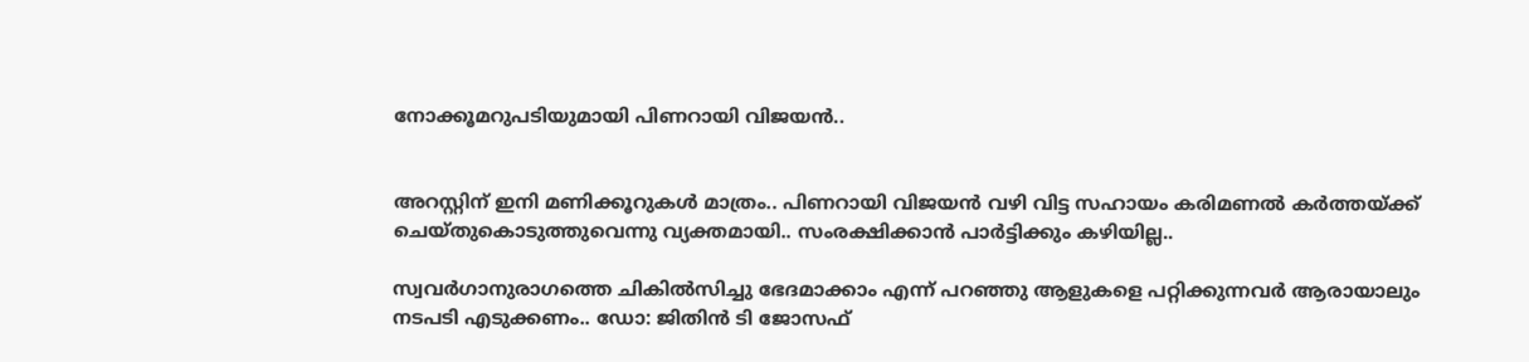നോക്കൂമറുപടിയുമായി പിണറായി വിജയന്‍..


അറസ്റ്റിന് ഇനി മണിക്കൂറുകള്‍ മാത്രം.. പിണറായി വിജയന്‍ വഴി വിട്ട സഹായം കരിമണല്‍ കര്‍ത്തയ്ക്ക് ചെയ്തുകൊടുത്തുവെന്നു വ്യക്തമായി.. സംരക്ഷിക്കാന്‍ പാര്‍ട്ടിക്കും കഴിയില്ല..

സ്വവർഗാനുരാഗത്തെ ചികിൽസിച്ചു ഭേദമാക്കാം എന്ന് പറഞ്ഞു ആളുകളെ പറ്റിക്കുന്നവർ ആരായാലും നടപടി എടുക്കണം.. ഡോ: ജിതിൻ ടി ജോസഫ്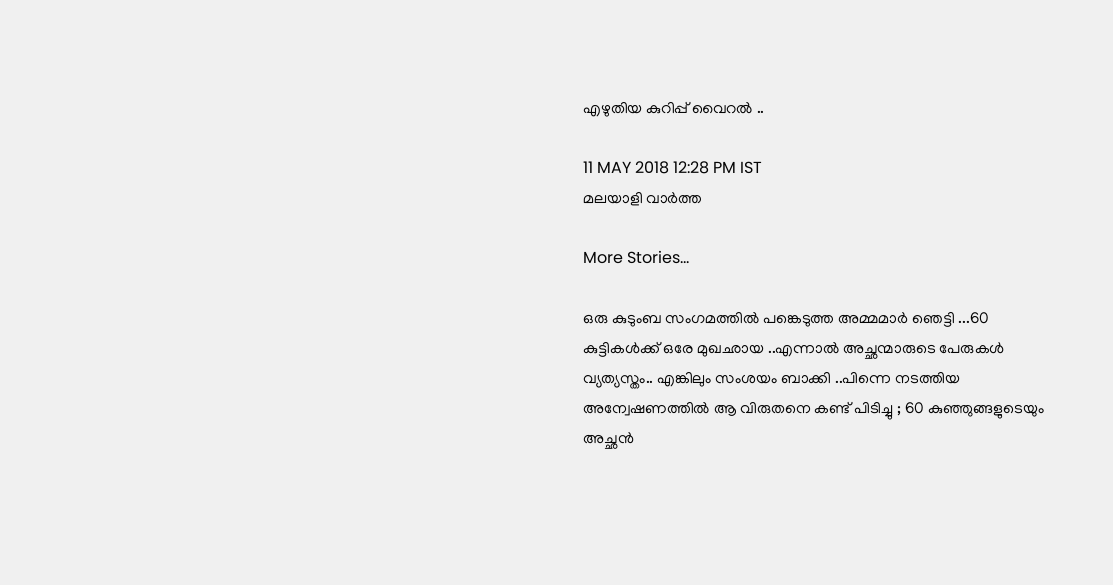എഴുതിയ കുറിപ്പ് വൈറൽ ..

11 MAY 2018 12:28 PM IST
മലയാളി വാര്‍ത്ത

More Stories...

ഒരു കുടുംബ സംഗമത്തിൽ പങ്കെടുത്ത അമ്മമാർ ഞെട്ടി ...60 കുട്ടികൾക്ക് ഒരേ മുഖഛായ ..എന്നാൽ അച്ഛന്മാരുടെ പേരുകൾ വ്യത്യസ്തം.. എങ്കിലും സംശയം ബാക്കി ..പിന്നെ നടത്തിയ അന്വേഷണത്തിൽ ആ വിരുതനെ കണ്ട് പിടിച്ചു ; 60 കുഞ്ഞുങ്ങളുടെയും അച്ഛൻ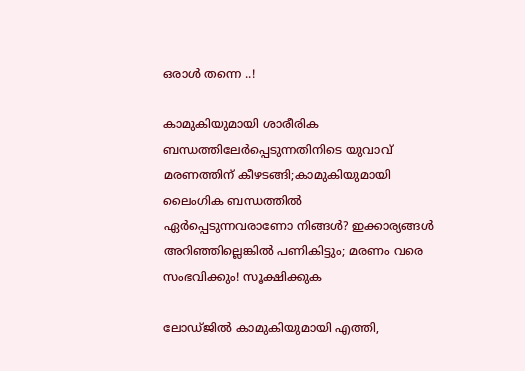ഒരാൾ തന്നെ ..!

കാമുകിയുമായി ശാരീരിക ബന്ധത്തിലേർപ്പെടുന്നതിനിടെ യുവാവ് മരണത്തിന് കീഴടങ്ങി;കാമുകിയുമായി ലൈംഗിക ബന്ധത്തിൽ ഏർപ്പെടുന്നവരാണോ നിങ്ങൾ? ഇക്കാര്യങ്ങൾ അറിഞ്ഞില്ലെങ്കിൽ പണികിട്ടും; മരണം വരെ സംഭവിക്കും! സൂക്ഷിക്കുക

ലോഡ്ജിൽ കാമുകിയുമായി എത്തി,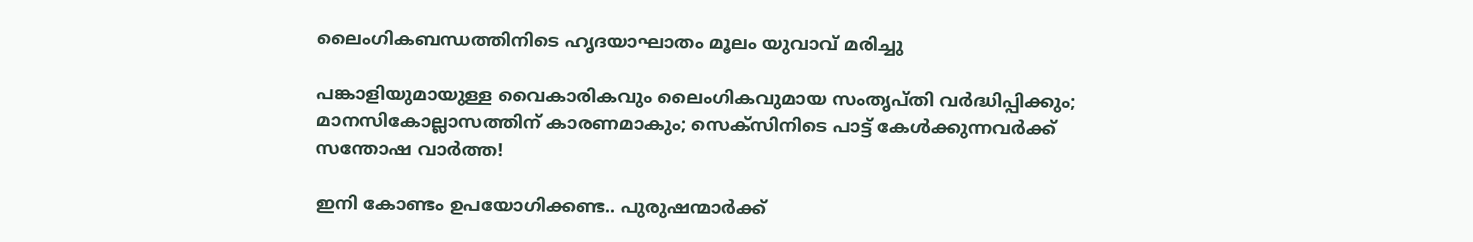ലൈംഗികബന്ധത്തിനിടെ ഹൃദയാഘാതം മൂലം യുവാവ് മരിച്ചു

പങ്കാളിയുമായുള്ള വൈകാരികവും ലൈംഗികവുമായ സംതൃപ്തി വർദ്ധിപ്പിക്കും; മാനസികോല്ലാസത്തിന് കാരണമാകും; സെക്സിനിടെ പാട്ട് കേൾക്കുന്നവർക്ക് സന്തോഷ വാർത്ത!

ഇനി കോണ്ടം ഉപയോഗിക്കണ്ട.. പുരുഷന്മാർക്ക്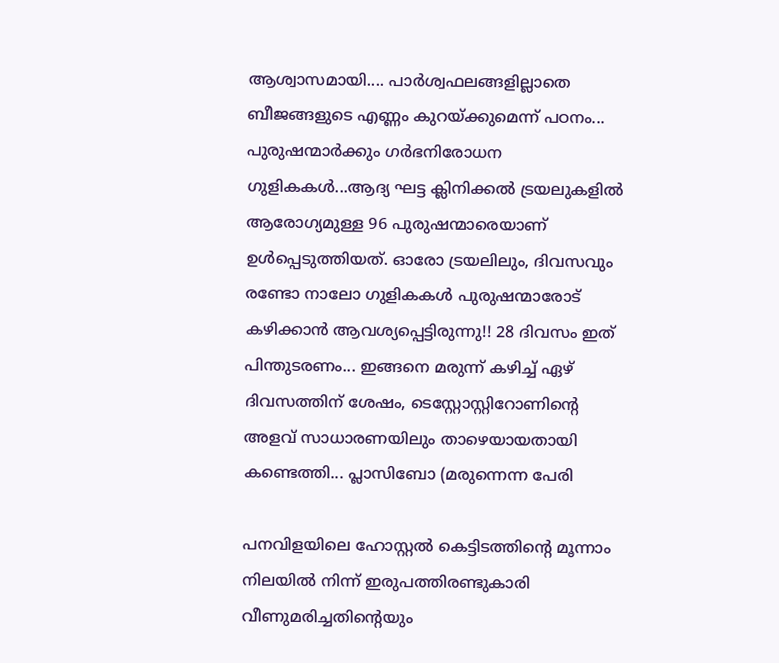ആശ്വാസമായി.... പാര്‍ശ്വഫലങ്ങളില്ലാതെ ബീജങ്ങളുടെ എണ്ണം കുറയ്ക്കുമെന്ന് പഠനം... പുരുഷന്മാര്‍ക്കും ഗര്‍ഭനിരോധന ഗുളികകള്‍...ആദ്യ ഘട്ട ക്ലിനിക്കല്‍ ട്രയലുകളില്‍ ആരോഗ്യമുള്ള 96 പുരുഷന്മാരെയാണ് ഉള്‍പ്പെടുത്തിയത്. ഓരോ ട്രയലിലും, ദിവസവും രണ്ടോ നാലോ ഗുളികകള്‍ പുരുഷന്മാരോട് കഴിക്കാന്‍ ആവശ്യപ്പെട്ടിരുന്നു!! 28 ദിവസം ഇത് പിന്തുടരണം... ഇങ്ങനെ മരുന്ന് കഴിച്ച്‌ ഏഴ് ദിവസത്തിന് ശേഷം, ടെസ്റ്റോസ്റ്റിറോണിന്റെ അളവ് സാധാരണയിലും താഴെയായതായി കണ്ടെത്തി... പ്ലാസിബോ (മരുന്നെന്ന പേരി

പനവിളയിലെ ഹോസ്റ്റൽ കെട്ടിടത്തിന്റെ മൂന്നാം നിലയിൽ നിന്ന് ഇരുപത്തിരണ്ടുകാരി വീണുമരിച്ചതിന്റെയും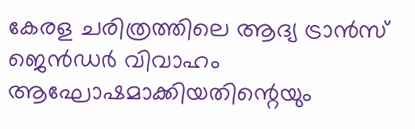കേരള ചരിത്രത്തിലെ ആദ്യ ട്രാൻസ് ജെൻഡർ വിവാഹം ആഘോഷമാക്കിയതിന്റെയും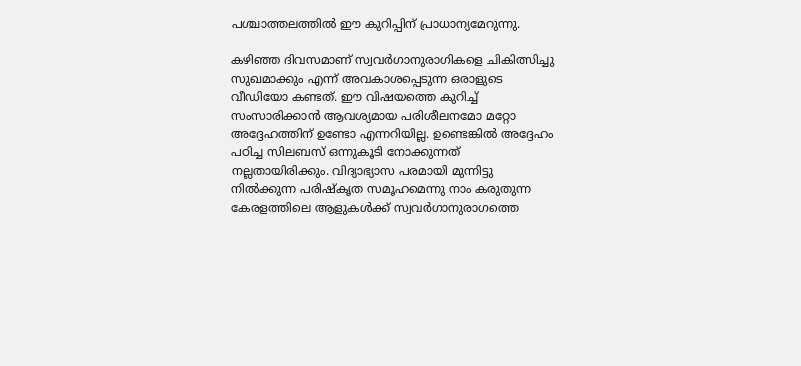പശ്ചാത്തലത്തിൽ ഈ കുറിപ്പിന് പ്രാധാന്യമേറുന്നു.

കഴിഞ്ഞ ദിവസമാണ് സ്വവര്‍ഗാനുരാഗികളെ ചികിത്സിച്ചു സുഖമാക്കും എന്ന് അവകാശപ്പെടുന്ന ഒരാളുടെ വീഡിയോ കണ്ടത്. ഈ വിഷയത്തെ കുറിച്ച് സംസാരിക്കാന്‍ ആവശ്യമായ പരിശീലനമോ മറ്റോ അദ്ദേഹത്തിന് ഉണ്ടോ എന്നറിയില്ല. ഉണ്ടെങ്കില്‍ അദ്ദേഹം പഠിച്ച സിലബസ് ഒന്നുകൂടി നോക്കുന്നത് നല്ലതായിരിക്കും. വിദ്യാഭ്യാസ പരമായി മുന്നിട്ടു നില്‍ക്കുന്ന പരിഷ്കൃത സമൂഹമെന്നു നാം കരുതുന്ന കേരളത്തിലെ ആളുകള്‍ക്ക് സ്വവര്‍ഗാനുരാഗത്തെ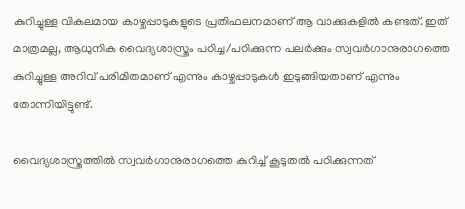കുറിച്ചുള്ള വികലമായ കാഴ്ചപ്പാടുകളുടെ പ്രതിഫലനമാണ് ആ വാക്കുകളില്‍ കണ്ടത്. ഇത് മാത്രമല്ല, ആധുനിക വൈദ്യശാസ്ത്രം പഠിച്ച/പഠിക്കുന്ന പലര്‍ക്കും സ്വവര്‍ഗാനുരാഗത്തെ കുറിച്ചുള്ള അറിവ് പരിമിതമാണ് എന്നും കാഴ്ചപ്പാടുകള്‍ ഇടുങ്ങിയതാണ് എന്നും തോന്നിയിട്ടുണ്ട്.

വൈദ്യശാസ്ത്രത്തിൽ സ്വവര്‍ഗാനുരാഗത്തെ കുറിച്ച് കൂടുതല്‍ പഠിക്കുന്നത്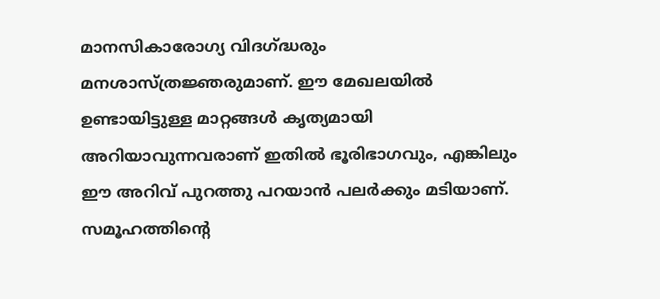മാനസികാരോഗ്യ വിദഗ്‌ദ്ധരും മനശാസ്ത്രജ്ഞരുമാണ്. ഈ മേഖലയില്‍ ഉണ്ടായിട്ടുള്ള മാറ്റങ്ങള്‍ കൃത്യമായി അറിയാവുന്നവരാണ് ഇതില്‍ ഭൂരിഭാഗവും, എങ്കിലും ഈ അറിവ് പുറത്തു പറയാന്‍ പലര്‍ക്കും മടിയാണ്. സമൂഹത്തിന്‍റെ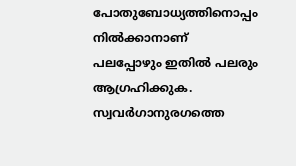പോതുബോധ്യത്തിനൊപ്പം നിൽക്കാനാണ് പലപ്പോഴും ഇതില്‍ പലരും ആഗ്രഹിക്കുക. സ്വവര്‍ഗാനുരഗത്തെ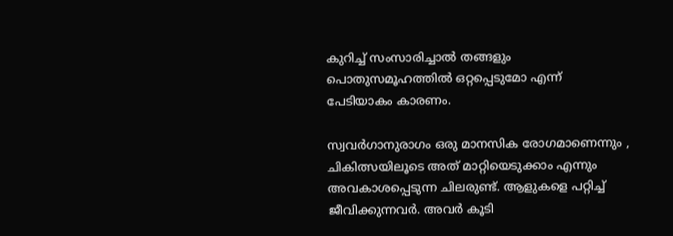കുറിച്ച് സംസാരിച്ചാല്‍ തങ്ങളും പൊതുസമൂഹത്തിൽ ഒറ്റപ്പെടുമോ എന്ന് പേടിയാകം കാരണം.

സ്വവര്‍ഗാനുരാഗം ഒരു മാനസിക രോഗമാണെന്നും , ചികിത്സയിലൂടെ അത് മാറ്റിയെടുക്കാം എന്നും അവകാശപ്പെടുന്ന ചിലരുണ്ട്. ആളുകളെ പറ്റിച്ച് ജീവിക്കുന്നവര്‍. അവര്‍ കൂടി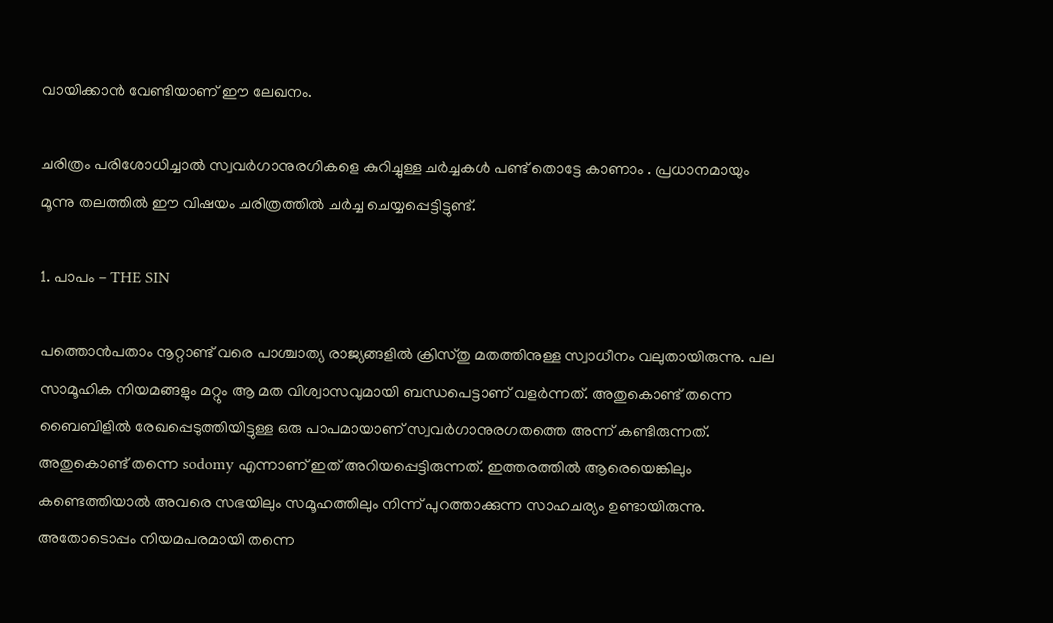വായിക്കാൻ വേണ്ടിയാണ് ഈ ലേഖനം.

ചരിത്രം പരിശോധിച്ചാല്‍ സ്വവര്‍ഗാനുരഗികളെ കുറിച്ചുള്ള ചര്‍ച്ചകള്‍ പണ്ട് തൊട്ടേ കാണാം . പ്രധാനമായും മൂന്നു തലത്തില്‍ ഈ വിഷയം ചരിത്രത്തില്‍ ചര്‍ച്ച ചെയ്യപ്പെട്ടിട്ടുണ്ട്.

1. പാപം - THE SIN

പത്തൊന്‍പതാം നൂറ്റാണ്ട് വരെ പാശ്ചാത്യ രാജ്യങ്ങളില്‍ ക്രിസ്തു മതത്തിനുള്ള സ്വാധീനം വലുതായിരുന്നു. പല സാമൂഹിക നിയമങ്ങളും മറ്റും ആ മത വിശ്വാസവുമായി ബന്ധപെട്ടാണ് വളര്‍ന്നത്‌. അതുകൊണ്ട് തന്നെ ബൈബിളില്‍ രേഖപ്പെടുത്തിയിട്ടുള്ള ഒരു പാപമായാണ് സ്വവര്‍ഗാനുരഗതത്തെ അന്ന് കണ്ടിരുന്നത്‌. അതുകൊണ്ട് തന്നെ sodomy എന്നാണ് ഇത് അറിയപ്പെട്ടിരുന്നത്. ഇത്തരത്തില്‍ ആരെയെങ്കിലും കണ്ടെത്തിയാല്‍ അവരെ സഭയിലും സമൂഹത്തിലും നിന്ന് പുറത്താക്കുന്ന സാഹചര്യം ഉണ്ടായിരുന്നു. അതോടൊപ്പം നിയമപരമായി തന്നെ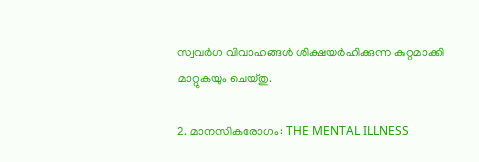സ്വവര്‍ഗ വിവാഹങ്ങള്‍ ശിക്ഷയര്‍ഹിക്കുന്ന കുറ്റമാക്കി മാറ്റുകയും ചെയ്തു.

2. മാനസികരോഗം: THE MENTAL ILLNESS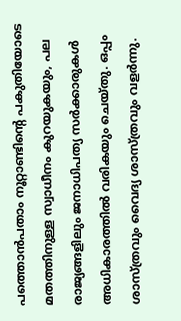പത്തൊന്‍പതാം നൂറ്റാണ്ടിന്‍റെ പകുതിയോടെ മതത്തിനുള്ള സ്വാധീനം കുറയുകയും, പല രാജ്യങ്ങളിലും ജനാധിപത്യ സര്‍ക്കാരുകള്‍ അധികാരത്തിൽ വരികയും ചെയ്തു. ഒപ്പം ശാസ്ത്രവും വൈദ്യ ശാസ്ത്രവും വളര്‍ന്നു.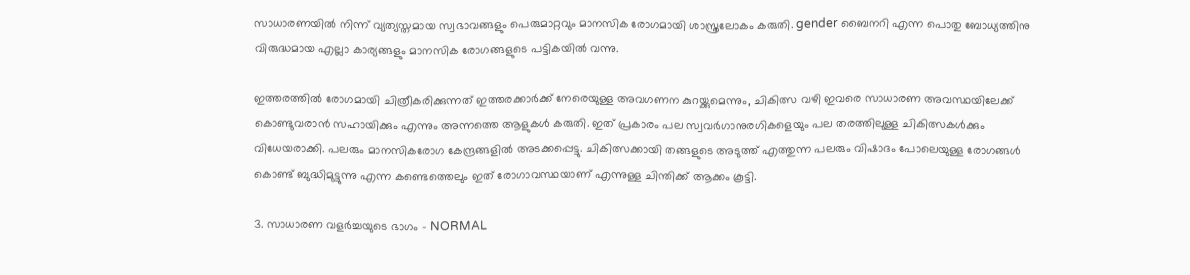സാധാരണയില്‍ നിന്ന് വ്യത്യസ്തമായ സ്വഭാവങ്ങളും പെരുമാറ്റവും മാനസിക രോഗമായി ശാസ്ത്രലോകം കരുതി. gender ബൈനറി എന്ന പൊതു ബോധ്യത്തിനു വിരുദ്ധമായ എല്ലാ കാര്യങ്ങളും മാനസിക രോഗങ്ങളുടെ പട്ടികയില്‍ വന്നു.

ഇത്തരത്തില്‍ രോഗമായി ചിത്രീകരിക്കുന്നത് ഇത്തരക്കാര്‍ക്ക് നേരെയുള്ള അവഗണന കുറയ്ക്കുമെന്നും, ചികിത്സ വഴി ഇവരെ സാധാരണ അവസ്ഥയിലേക്ക് കൊണ്ടുവരാന്‍ സഹായിക്കും എന്നും അന്നത്തെ ആളുകള്‍ കരുതി. ഇത് പ്രകാരം പല സ്വവര്‍ഗാനുരഗികളെയും പല തരത്തിലുള്ള ചികിത്സകള്‍ക്കും വിധേയരാക്കി. പലരും മാനസികരോഗ കേന്ദ്രങ്ങളില്‍ അടക്കപ്പെട്ടു. ചികിത്സക്കായി തങ്ങളുടെ അടുത്ത് എത്തുന്ന പലരും വിഷാദം പോലെയുള്ള രോഗങ്ങള്‍ കൊണ്ട് ബുദ്ധിമുട്ടുന്നു എന്ന കണ്ടെത്തെലും ഇത് രോഗാവസ്ഥയാണ് എന്നുള്ള ചിന്തിക്ക് ആക്കം കൂട്ടി.

3. സാധാരണ വളര്‍ച്ചയുടെ ഭാഗം – NORMAL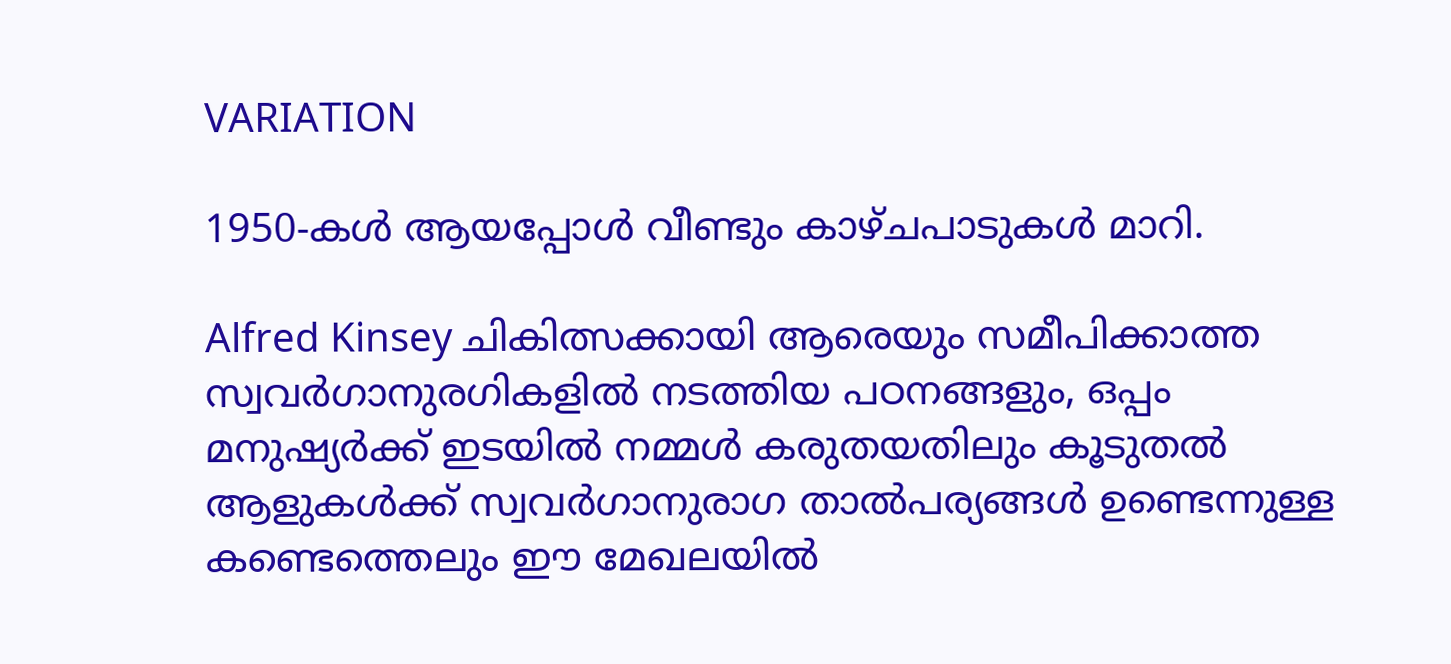VARIATION

1950-കള്‍ ആയപ്പോള്‍ വീണ്ടും കാഴ്ചപാടുകള്‍ മാറി.

Alfred Kinsey ചികിത്സക്കായി ആരെയും സമീപിക്കാത്ത സ്വവര്‍ഗാനുരഗികളില്‍ നടത്തിയ പഠനങ്ങളും, ഒപ്പം മനുഷ്യര്‍ക്ക് ഇടയില്‍ നമ്മള്‍ കരുതയതിലും കൂടുതല്‍ ആളുകള്‍ക്ക് സ്വവര്‍ഗാനുരാഗ താല്‍പര്യങ്ങള്‍ ഉണ്ടെന്നുള്ള കണ്ടെത്തെലും ഈ മേഖലയില്‍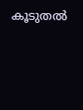കൂടുതല്‍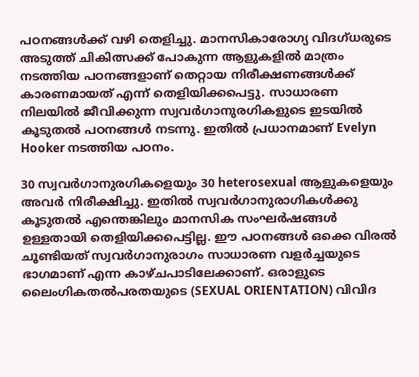പഠനങ്ങള്‍ക്ക് വഴി തെളിച്ചു. മാനസികാരോഗ്യ വിദഗ്ധരുടെ അടുത്ത് ചികിത്സക്ക് പോകുന്ന ആളുകളില്‍ മാത്രം നടത്തിയ പഠനങ്ങളാണ് തെറ്റായ നിരീക്ഷണങ്ങള്‍ക്ക് കാരണമായത് എന്ന് തെളിയിക്കപെട്ടു. സാധാരണ നിലയില്‍ ജീവിക്കുന്ന സ്വവര്‍ഗാനുരഗികളുടെ ഇടയില്‍ കൂടുതല്‍ പഠനങ്ങള്‍ നടന്നു. ഇതില്‍ പ്രധാനമാണ് Evelyn Hooker നടത്തിയ പഠനം.

30 സ്വവര്‍ഗാനുരഗികളെയും 30 heterosexual ആളുകളെയും അവര്‍ നിരീക്ഷിച്ചു. ഇതില്‍ സ്വവര്‍ഗാനുരാഗികൾക്കു കൂടുതല്‍ എന്തെങ്കിലും മാനസിക സംഘര്‍ഷങ്ങള്‍ ഉള്ളതായി തെളിയിക്കപെട്ടില്ല. ഈ പഠനങ്ങള്‍ ഒക്കെ വിരല്‍ ചൂണ്ടിയത് സ്വവര്‍ഗാനുരാഗം സാധാരണ വളര്‍ച്ചയുടെ ഭാഗമാണ് എന്ന കാഴ്ചപാടിലേക്കാണ്. ഒരാളുടെ ലൈംഗികതല്‍പരതയുടെ (SEXUAL ORIENTATION) വിവിദ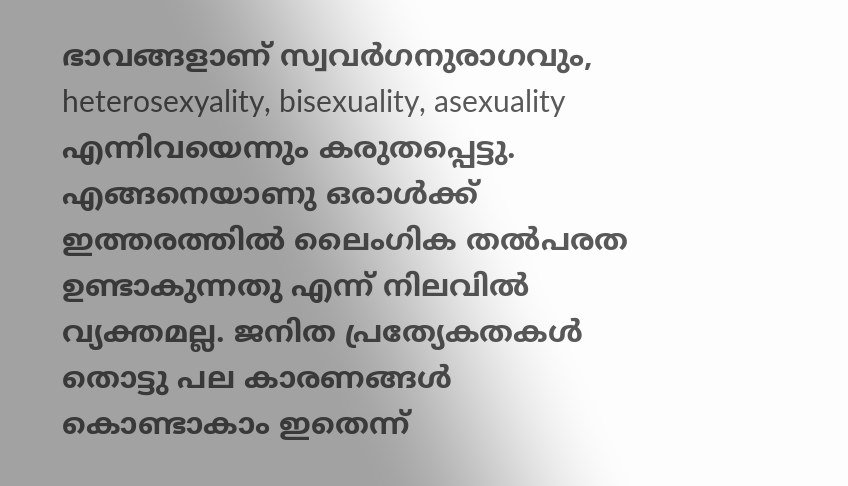ഭാവങ്ങളാണ് സ്വവര്‍ഗനുരാഗവും, heterosexyality, bisexuality, asexuality എന്നിവയെന്നും കരുതപ്പെട്ടു. എങ്ങനെയാണു ഒരാള്‍ക്ക് ഇത്തരത്തില്‍ ലൈംഗിക തല്‍പരത ഉണ്ടാകുന്നതു എന്ന് നിലവില്‍ വ്യക്തമല്ല. ജനിത പ്രത്യേകതകള്‍ തൊട്ടു പല കാരണങ്ങള്‍ കൊണ്ടാകാം ഇതെന്ന്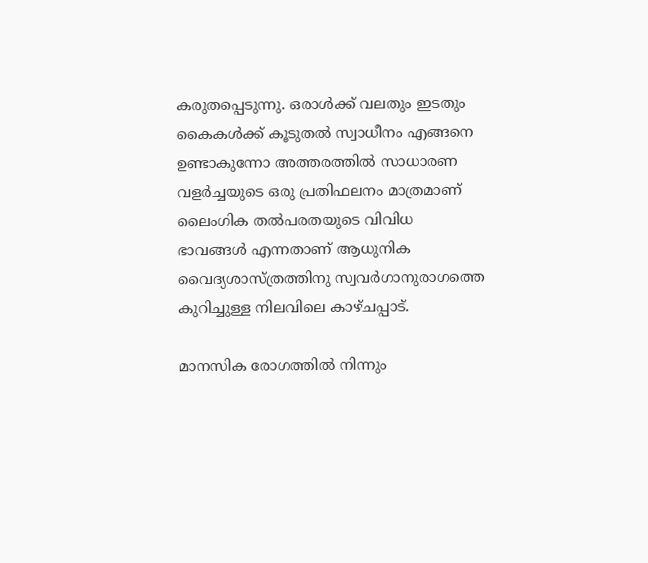കരുതപ്പെടുന്നു. ഒരാള്‍ക്ക് വലതും ഇടതും കൈകള്‍ക്ക് കൂടുതല്‍ സ്വാധീനം എങ്ങനെ ഉണ്ടാകുന്നോ അത്തരത്തില്‍ സാധാരണ വളര്‍ച്ചയുടെ ഒരു പ്രതിഫലനം മാത്രമാണ് ലൈംഗിക തല്‍പരതയുടെ വിവിധ ഭാവങ്ങള്‍ എന്നതാണ് ആധുനിക വൈദ്യശാസ്ത്രത്തിനു സ്വവര്‍ഗാനുരാഗത്തെ കുറിച്ചുള്ള നിലവിലെ കാഴ്ചപ്പാട്.

മാനസിക രോഗത്തില്‍ നിന്നും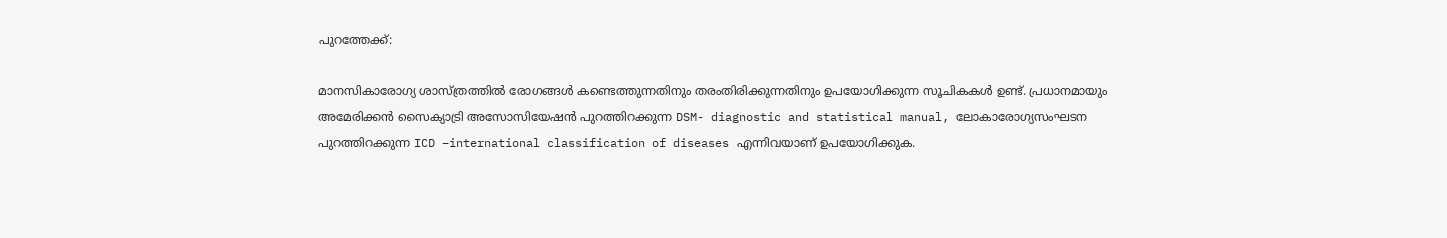പുറത്തേക്ക്:

മാനസികാരോഗ്യ ശാസ്ത്രത്തില്‍ രോഗങ്ങള്‍ കണ്ടെത്തുന്നതിനും തരംതിരിക്കുന്നതിനും ഉപയോഗിക്കുന്ന സൂചികകള്‍ ഉണ്ട്. പ്രധാനമായും അമേരിക്കന്‍ സൈക്യാട്രി അസോസിയേഷന്‍ പുറത്തിറക്കുന്ന DSM- diagnostic and statistical manual, ലോകാരോഗ്യസംഘടന പുറത്തിറക്കുന്ന ICD –international classification of diseases എന്നിവയാണ് ഉപയോഗിക്കുക.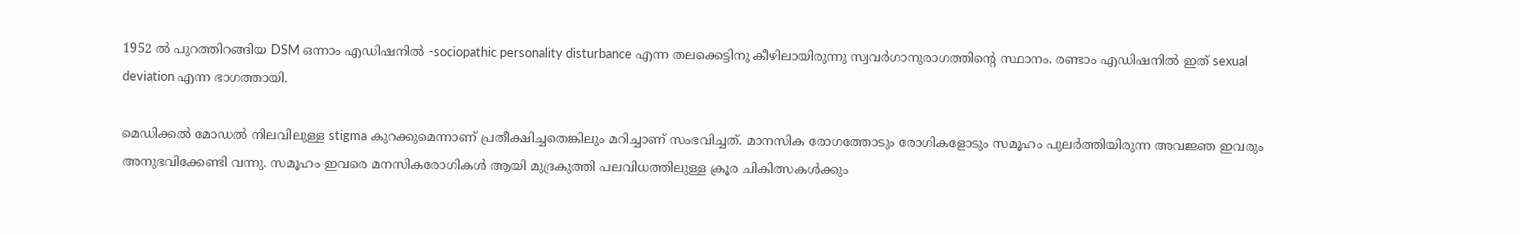1952 ല്‍ പുറത്തിറങ്ങിയ DSM ഒന്നാം എഡിഷനില്‍ -sociopathic personality disturbance എന്ന തലക്കെട്ടിനു കീഴിലായിരുന്നു സ്വവര്‍ഗാനുരാഗത്തിന്‍റെ സ്ഥാനം. രണ്ടാം എഡിഷനില്‍ ഇത് sexual deviation എന്ന ഭാഗത്തായി.

മെഡിക്കല്‍ മോഡല്‍ നിലവിലുള്ള stigma കുറക്കുമെന്നാണ് പ്രതീക്ഷിച്ചതെങ്കിലും മറിച്ചാണ് സംഭവിച്ചത്. മാനസിക രോഗത്തോടും രോഗികളോടും സമൂഹം പുലര്‍ത്തിയിരുന്ന അവജ്ഞ ഇവരും അനുഭവിക്കേണ്ടി വന്നു. സമൂഹം ഇവരെ മനസികരോഗികള്‍ ആയി മുദ്രകുത്തി പലവിധത്തിലുള്ള ക്രൂര ചികിത്സകള്‍ക്കും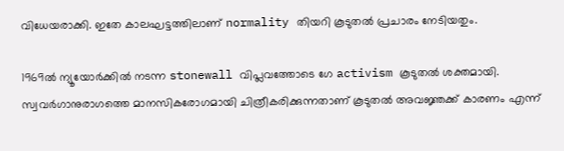വിധേയരാക്കി. ഇതേ കാലഘട്ടത്തിലാണ് normality തിയറി കൂടുതല്‍ പ്രചാരം നേടിയതും.

1969ല്‍ ന്യൂയോര്‍ക്കില്‍ നടന്ന stonewall വിപ്ലവത്തോടെ ഗേ activism കൂടുതല്‍ ശക്തമായി. സ്വവര്‍ഗാനുരാഗത്തെ മാനസികരോഗമായി ചിത്രീകരിക്കുന്നതാണ് കൂടുതല്‍ അവജ്ഞക്ക് കാരണം എന്ന്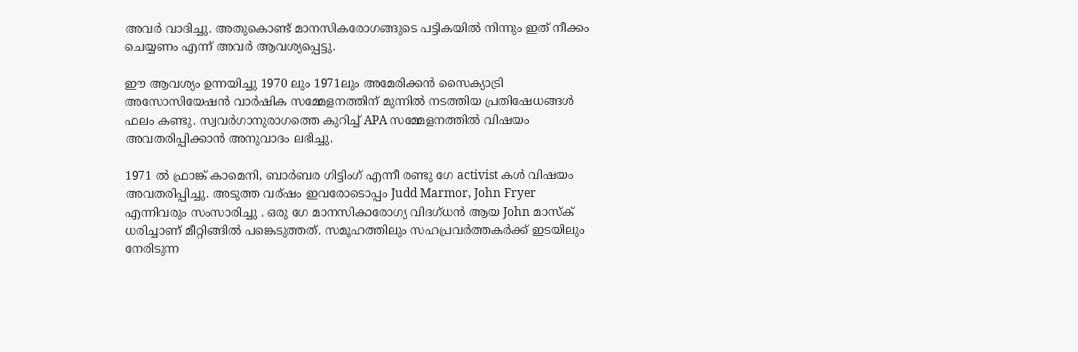അവര്‍ വാദിച്ചു. അതുകൊണ്ട് മാനസികരോഗങ്ങുടെ പട്ടികയില്‍ നിന്നും ഇത് നീക്കം ചെയ്യണം എന്ന് അവര്‍ ആവശ്യപ്പെട്ടു.

ഈ ആവശ്യം ഉന്നയിച്ചു 1970 ലും 1971ലും അമേരിക്കന്‍ സൈക്യാട്രി അസോസിയേഷന്‍ വാര്‍ഷിക സമ്മേളനത്തിന് മുന്നില്‍ നടത്തിയ പ്രതിഷേധങ്ങള്‍ ഫലം കണ്ടു. സ്വവര്‍ഗാനുരാഗത്തെ കുറിച്ച് APA സമ്മേളനത്തില്‍ വിഷയം അവതരിപ്പിക്കാന്‍ അനുവാദം ലഭിച്ചു.

1971 ല്‍ ഫ്രാങ്ക് കാമെനി, ബാര്‍ബര ഗിട്ടിംഗ് എന്നീ രണ്ടു ഗേ activist കള്‍ വിഷയം അവതരിപ്പിച്ചു. അടുത്ത വര്ഷം ഇവരോടൊപ്പം Judd Marmor, John Fryer എന്നിവരും സംസാരിച്ചു . ഒരു ഗേ മാനസികാരോഗ്യ വിദഗ്‌ധൻ ആയ John മാസ്ക് ധരിച്ചാണ് മീറ്റിങ്ങില്‍ പങ്കെടുത്തത്. സമൂഹത്തിലും സഹപ്രവര്‍ത്തകര്‍ക്ക് ഇടയിലും നേരിടുന്ന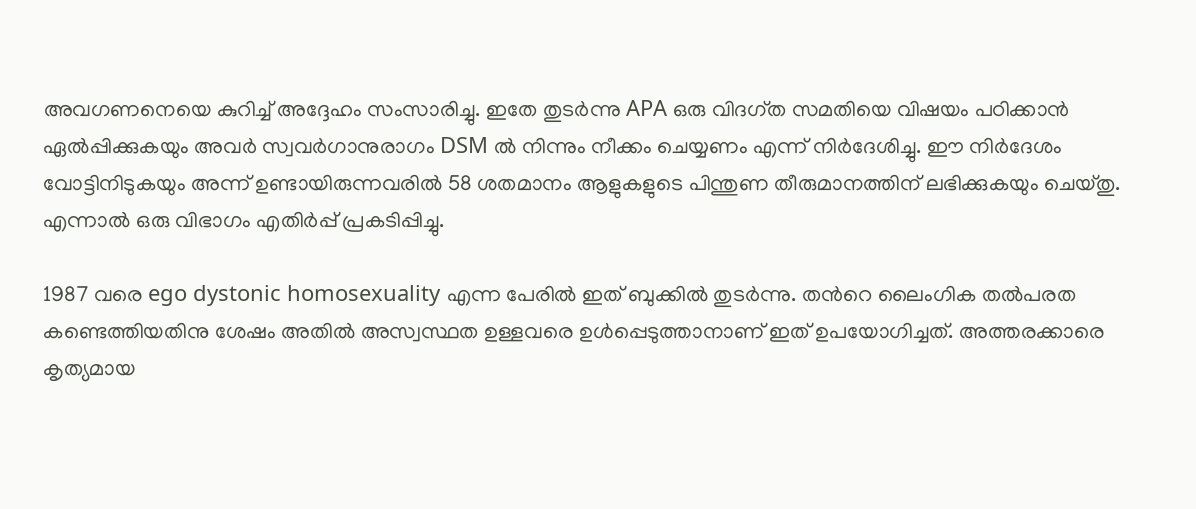അവഗണനെയെ കുറിച്ച് അദ്ദേഹം സംസാരിച്ചു. ഇതേ തുടര്‍ന്നു APA ഒരു വിദഗ്ത സമതിയെ വിഷയം പഠിക്കാന്‍ ഏല്‍പ്പിക്കുകയും അവര്‍ സ്വവര്‍ഗാനുരാഗം DSM ല്‍ നിന്നും നീക്കം ചെയ്യണം എന്ന് നിര്‍ദേശിച്ചു. ഈ നിര്‍ദേശം വോട്ടിനിടുകയും അന്ന് ഉണ്ടായിരുന്നവരില്‍ 58 ശതമാനം ആളുകളുടെ പിന്തുണ തീരുമാനത്തിന് ലഭിക്കുകയും ചെയ്തു. എന്നാല്‍ ഒരു വിഭാഗം എതിര്‍പ്പ് പ്രകടിപ്പിച്ചു.

1987 വരെ ego dystonic homosexuality എന്ന പേരില്‍ ഇത് ബുക്കില്‍ തുടര്‍ന്നു. തന്‍റെ ലൈംഗിക തല്‍പരത കണ്ടെത്തിയതിനു ശേഷം അതില്‍ അസ്വസ്ഥത ഉള്ളവരെ ഉള്‍പ്പെടുത്താനാണ് ഇത് ഉപയോഗിച്ചത്‌. അത്തരക്കാരെ കൃത്യമായ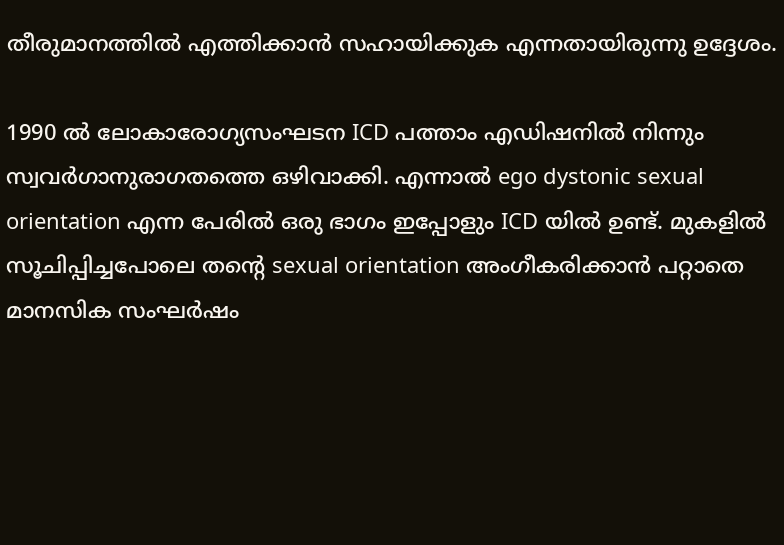തീരുമാനത്തില്‍ എത്തിക്കാന്‍ സഹായിക്കുക എന്നതായിരുന്നു ഉദ്ദേശം.

1990 ല്‍ ലോകാരോഗ്യസംഘടന ICD പത്താം എഡിഷനില്‍ നിന്നും സ്വവര്‍ഗാനുരാഗതത്തെ ഒഴിവാക്കി. എന്നാല്‍ ego dystonic sexual orientation എന്ന പേരില്‍ ഒരു ഭാഗം ഇപ്പോളും ICD യില്‍ ഉണ്ട്. മുകളില്‍ സൂചിപ്പിച്ചപോലെ തന്‍റെ sexual orientation അംഗീകരിക്കാന്‍ പറ്റാതെ മാനസിക സംഘര്‍ഷം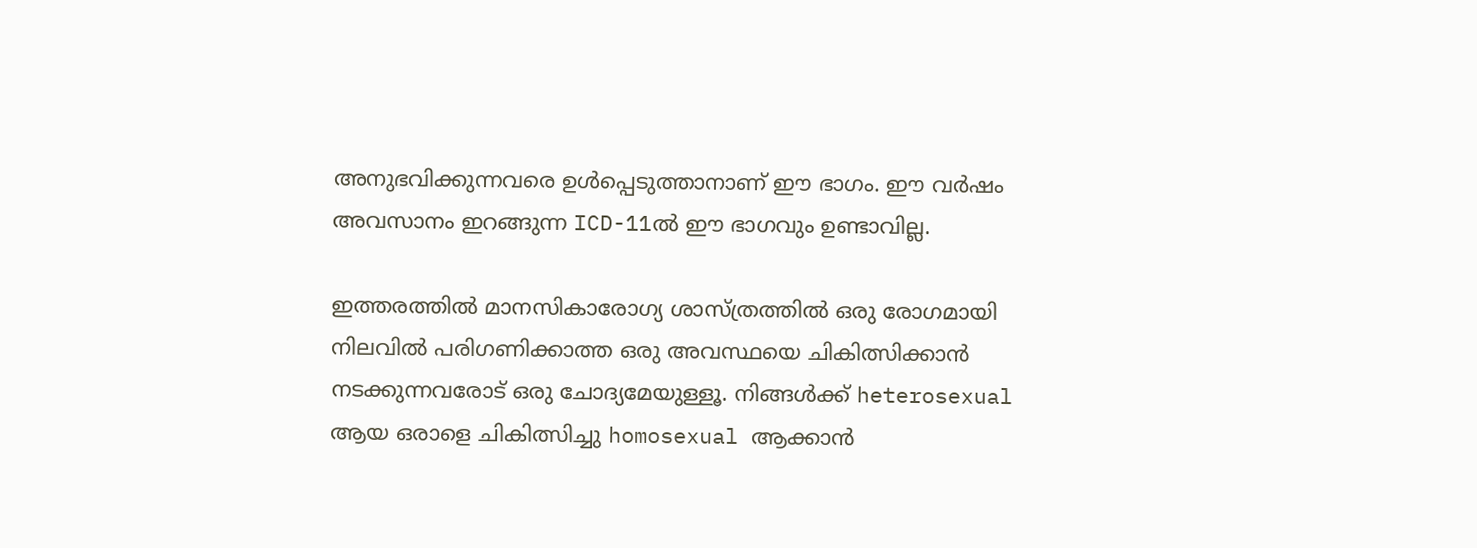അനുഭവിക്കുന്നവരെ ഉള്‍പ്പെടുത്താനാണ് ഈ ഭാഗം. ഈ വർഷം അവസാനം ഇറങ്ങുന്ന ICD-11ല്‍ ഈ ഭാഗവും ഉണ്ടാവില്ല.

ഇത്തരത്തില്‍ മാനസികാരോഗ്യ ശാസ്ത്രത്തില്‍ ഒരു രോഗമായി നിലവില്‍ പരിഗണിക്കാത്ത ഒരു അവസ്ഥയെ ചികിത്സിക്കാന്‍ നടക്കുന്നവരോട് ഒരു ചോദ്യമേയുള്ളൂ. നിങ്ങള്‍ക്ക് heterosexual ആയ ഒരാളെ ചികിത്സിച്ചു homosexual ആക്കാന്‍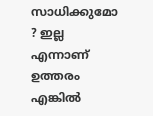സാധിക്കുമോ ? ഇല്ല എന്നാണ് ഉത്തരം എങ്കില്‍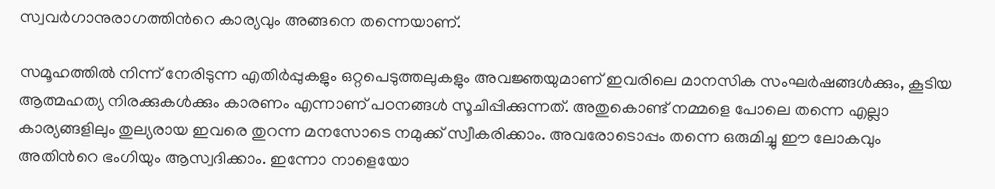സ്വവര്‍ഗാനുരാഗത്തിന്‍റെ കാര്യവും അങ്ങനെ തന്നെയാണ്.

സമൂഹത്തില്‍ നിന്ന് നേരിടുന്ന എതിര്‍പ്പുകളും ഒറ്റപെടുത്തലുകളും അവജ്ഞയുമാണ് ഇവരിലെ മാനസിക സംഘര്‍ഷങ്ങള്‍ക്കും, കൂടിയ ആത്മഹത്യ നിരക്കുകള്‍ക്കും കാരണം എന്നാണ് പഠനങ്ങള്‍ സൂചിപ്പിക്കുന്നത്. അതുകൊണ്ട് നമ്മളെ പോലെ തന്നെ എല്ലാ കാര്യങ്ങളിലും തുല്യരായ ഇവരെ തുറന്ന മനസോടെ നമുക്ക് സ്വീകരിക്കാം. അവരോടൊപ്പം തന്നെ ഒരുമിച്ചു ഈ ലോകവും അതിന്‍റെ ഭംഗിയും ആസ്വദിക്കാം. ഇന്നോ നാളെയോ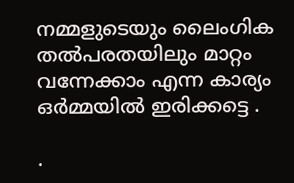നമ്മളുടെയും ലൈംഗിക തല്‍പരതയിലും മാറ്റം വന്നേക്കാം എന്ന കാര്യം ഒര്‍മ്മയില്‍ ഇരിക്കട്ടെ .

.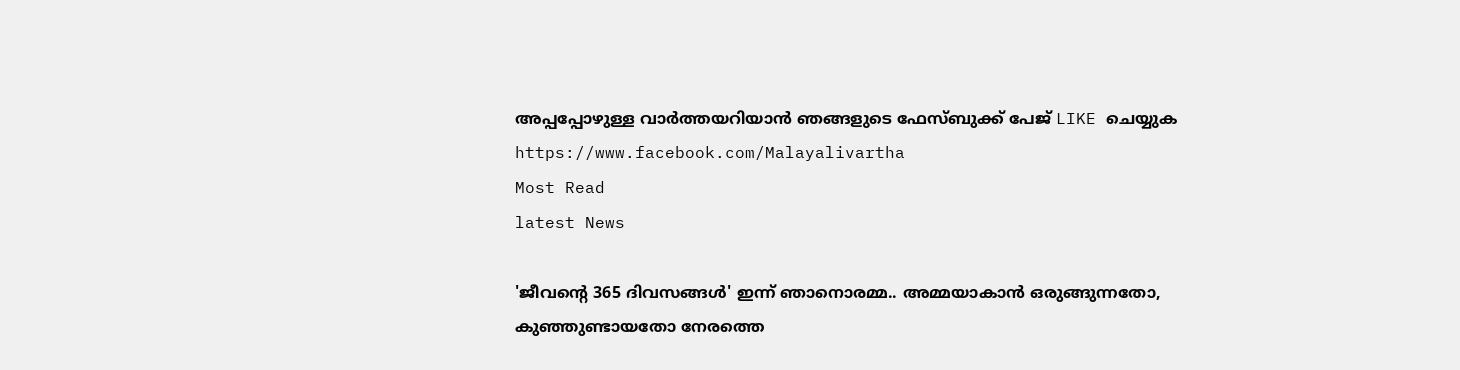അപ്പപ്പോഴുള്ള വാര്‍ത്തയറിയാന്‍ ഞങ്ങളുടെ ഫേസ്‌ബുക്ക്‌ പേജ് LIKE ചെയ്യുക
https://www.facebook.com/Malayalivartha
Most Read
latest News

'ജീവന്റെ 365 ദിവസങ്ങൾ' ഇന്ന് ഞാനൊരമ്മ.. അമ്മയാകാൻ ഒരുങ്ങുന്നതോ, കുഞ്ഞുണ്ടായതോ നേരത്തെ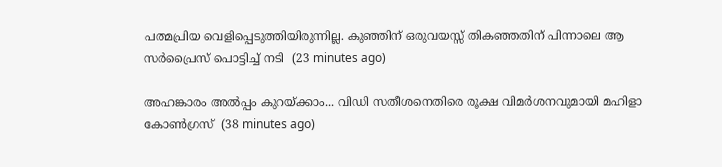പത്മപ്രിയ വെളിപ്പെടുത്തിയിരുന്നില്ല. കുഞ്ഞിന് ഒരുവയസ്സ് തികഞ്ഞതിന് പിന്നാലെ ആ സർപ്രൈസ് പൊട്ടിച്ച് നടി  (23 minutes ago)

അഹങ്കാരം അൽപ്പം കുറയ്ക്കാം... വിഡി സതീശനെതിരെ രൂക്ഷ വിമര്‍ശനവുമായി മഹിളാ കോണ്‍ഗ്രസ്  (38 minutes ago)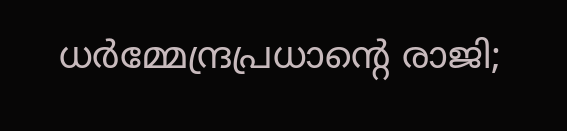ധർമ്മേന്ദ്രപ്രധാന്റെ രാജി;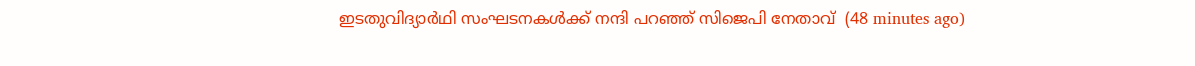ഇടതുവിദ്യാർഥി സംഘടനകൾക്ക് നന്ദി പറഞ്ഞ് സിജെപി നേതാവ്  (48 minutes ago)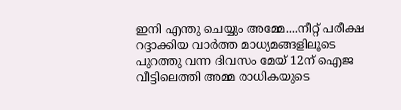ഇനി എന്തു ചെയ്യും അമ്മേ....നീറ്റ് പരീക്ഷ റദ്ദാക്കിയ വാർത്ത മാധ്യമങ്ങളിലൂടെ പുറത്തു വന്ന ദിവസം മേയ് 12ന് ഐജ വീട്ടിലെത്തി അമ്മ രാധികയുടെ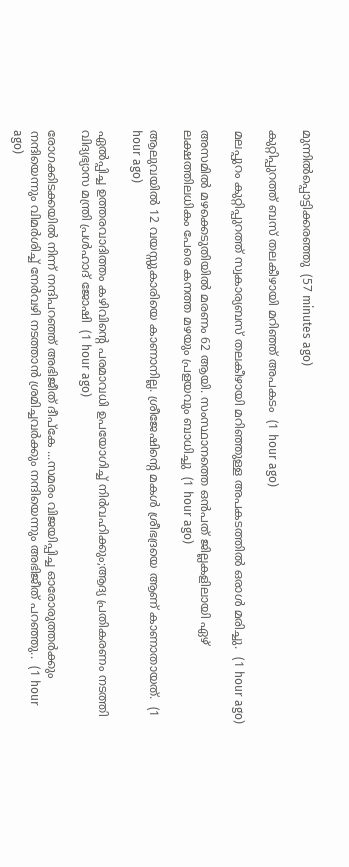മുന്നിൽ‌പ്പൊട്ടിക്കരഞ്ഞു  (57 minutes ago)

കുറ്റിപ്പുറത്ത് ബസ് തലകീഴായി മറിഞ്ഞ് അപകടം  (1 hour ago)

മലപ്പുറം കുറ്റിപ്പുറത്ത് സ്വകാര്യബസ് തലകീഴായി മറിഞ്ഞുള്ള അപകടത്തില്‍ ഒരാള്‍ മരിച്ചു.  (1 hour ago)

അസമിൽ മഴക്കെടുതിയിൽ മരണം 62 ആയി. സംസ്ഥാനത്തെ ഒൻപത് ജില്ലകളിലായി ഏഴ് ലക്ഷത്തിലധികം പേരെ കനത്ത മഴയും പ്രളയവും ബാധിച്ചു  (1 hour ago)

ആലുവയിൽ 12 വയസ്സുകാരിയെ കാണാനില്ല. ശ്രീജേഷിൻ്റെ മകൾ ശ്രീഭദ്രയെ ആണ് കാണാതായത്.  (1 hour ago)

ഏൽപ്പിച്ച ഉത്തരവാദിത്തം കഴിവിന്റെ പരമാവധി ഉപയോഗിച്ച് നിർവഹിക്കും;ആദ്യ പ്രതികരണം നടത്തി വിദ്യഭ്യാസ മന്ത്രി പ്രൾഹാദ് ജോഷി  (1 hour ago)

രോഗക്കിടക്കയിൽ നിന്ന് നന്ദിപറഞ്ഞ് അഭിജീത് ദീപ്കേ ...സമരം വിജയിപ്പിച്ച ഓരോരുത്തർക്കും നന്ദിയെന്നും വിമർശിച്ച് നേർവഴി നടത്താൻ ശ്രമിച്ചവർക്കും നന്ദിയെന്നും അഭിജീത് പറഞ്ഞു..  (1 hour ago)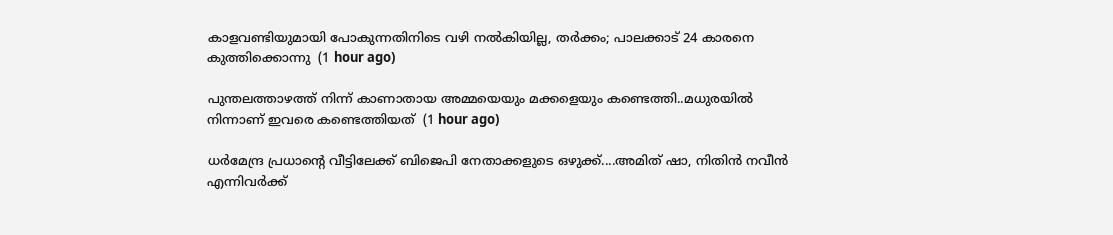കാളവണ്ടിയുമായി പോകുന്നതിനിടെ വഴി നൽകിയില്ല, തർക്കം; പാലക്കാട് 24 കാരനെ കുത്തിക്കൊന്നു  (1 hour ago)

പുന്തലത്താഴത്ത് നിന്ന് കാണാതായ അമ്മയെയും മക്കളെയും കണ്ടെത്തി..മധുരയിൽ നിന്നാണ് ഇവരെ കണ്ടെത്തിയത്  (1 hour ago)

ധർമേന്ദ്ര പ്രധാന്റെ വീട്ടിലേക്ക് ബിജെപി നേതാക്കളുടെ ഒഴുക്ക്....അമിത് ഷാ, നിതിൻ നവീൻ എന്നിവർക്ക്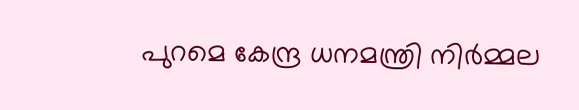പുറമെ കേന്ദ്ര ധനമന്ത്രി നിർമ്മല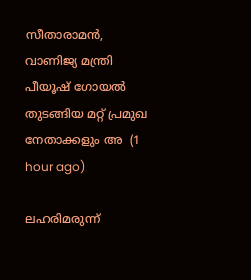സീതാരാമൻ, വാണിജ്യ മന്ത്രി പീയൂഷ് ഗോയൽ തുടങ്ങിയ മറ്റ് പ്രമുഖ നേതാക്കളും അ  (1 hour ago)

ലഹരിമരുന്ന്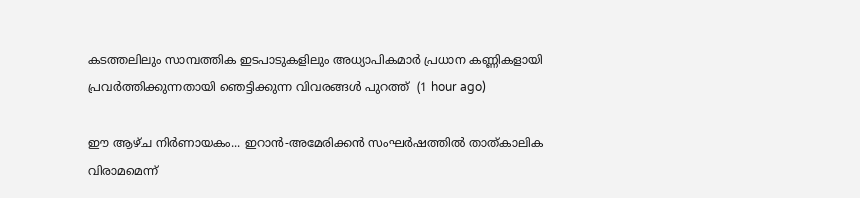കടത്തലിലും സാമ്പത്തിക ഇടപാടുകളിലും അധ്യാപികമാര്‍ പ്രധാന കണ്ണികളായി പ്രവര്‍ത്തിക്കുന്നതായി ഞെട്ടിക്കുന്ന വിവരങ്ങള്‍ പുറത്ത്  (1 hour ago)

ഈ ആഴ്ച നിർണായകം... ഇറാൻ-അമേരിക്കൻ സംഘർഷത്തിൽ താത്കാലിക വിരാമമെന്ന്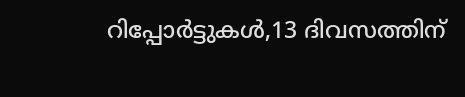റിപ്പോർട്ടുകൾ,13 ദിവസത്തിന്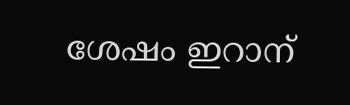ശേഷം ഇറാന്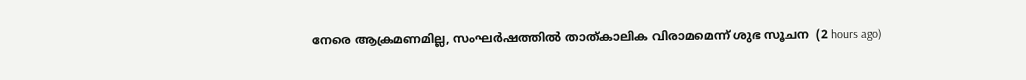നേരെ ആക്രമണമില്ല, സംഘർഷത്തിൽ താത്കാലിക വിരാമമെന്ന് ശുഭ സൂചന  (2 hours ago)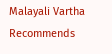Malayali Vartha Recommends